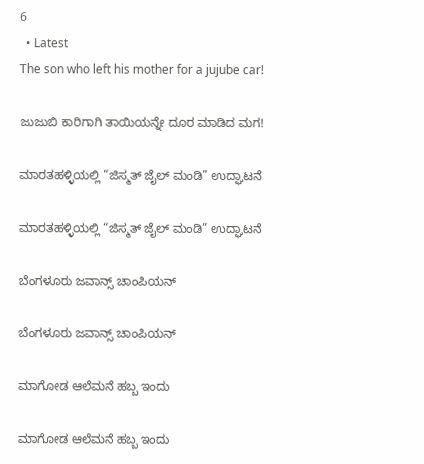6
  • Latest
The son who left his mother for a jujube car!

ಜುಜುಬಿ ಕಾರಿಗಾಗಿ ತಾಯಿಯನ್ನೇ ದೂರ ಮಾಡಿದ ಮಗ!

ಮಾರತಹಳ್ಳಿಯಲ್ಲಿ “ಜಿಸ್ಮತ್ ಜೈಲ್ ಮಂಡಿ” ಉದ್ಘಾಟನೆ

ಮಾರತಹಳ್ಳಿಯಲ್ಲಿ “ಜಿಸ್ಮತ್ ಜೈಲ್ ಮಂಡಿ” ಉದ್ಘಾಟನೆ

ಬೆಂಗಳೂರು ಜವಾನ್ಸ್ ಚಾಂಪಿಯನ್

ಬೆಂಗಳೂರು ಜವಾನ್ಸ್ ಚಾಂಪಿಯನ್

ಮಾಗೋಡ ಆಲೆಮನೆ ಹಬ್ಬ ಇಂದು

ಮಾಗೋಡ ಆಲೆಮನೆ ಹಬ್ಬ ಇಂದು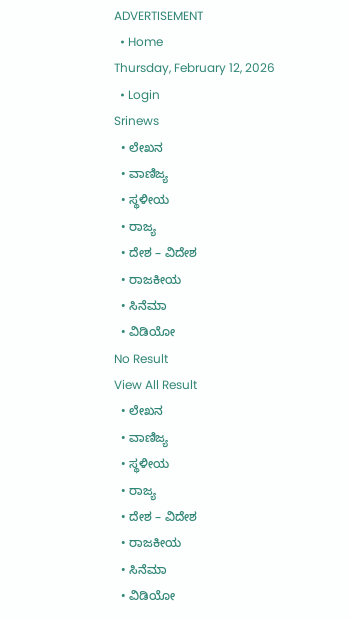ADVERTISEMENT
  • Home
Thursday, February 12, 2026
  • Login
Srinews
  • ಲೇಖನ
  • ವಾಣಿಜ್ಯ
  • ಸ್ಥಳೀಯ
  • ರಾಜ್ಯ
  • ದೇಶ – ವಿದೇಶ
  • ರಾಜಕೀಯ
  • ಸಿನೆಮಾ
  • ವಿಡಿಯೋ
No Result
View All Result
  • ಲೇಖನ
  • ವಾಣಿಜ್ಯ
  • ಸ್ಥಳೀಯ
  • ರಾಜ್ಯ
  • ದೇಶ – ವಿದೇಶ
  • ರಾಜಕೀಯ
  • ಸಿನೆಮಾ
  • ವಿಡಿಯೋ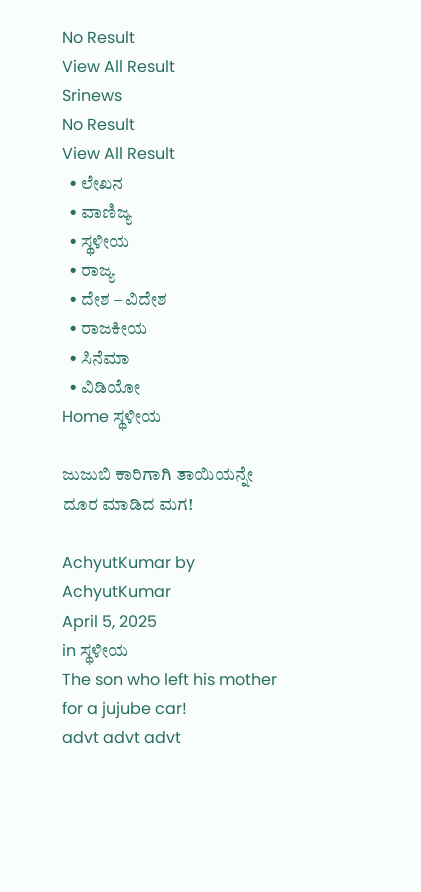No Result
View All Result
Srinews
No Result
View All Result
  • ಲೇಖನ
  • ವಾಣಿಜ್ಯ
  • ಸ್ಥಳೀಯ
  • ರಾಜ್ಯ
  • ದೇಶ – ವಿದೇಶ
  • ರಾಜಕೀಯ
  • ಸಿನೆಮಾ
  • ವಿಡಿಯೋ
Home ಸ್ಥಳೀಯ

ಜುಜುಬಿ ಕಾರಿಗಾಗಿ ತಾಯಿಯನ್ನೇ ದೂರ ಮಾಡಿದ ಮಗ!

AchyutKumar by AchyutKumar
April 5, 2025
in ಸ್ಥಳೀಯ
The son who left his mother for a jujube car!
advt advt advt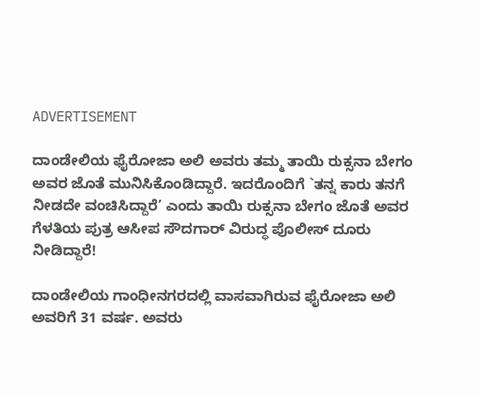ADVERTISEMENT

ದಾಂಡೇಲಿಯ ಫೈರೋಜಾ ಅಲಿ ಅವರು ತಮ್ಮ ತಾಯಿ ರುಕ್ಸನಾ ಬೇಗಂ ಅವರ ಜೊತೆ ಮುನಿಸಿಕೊಂಡಿದ್ದಾರೆ. ಇದರೊಂದಿಗೆ `ತನ್ನ ಕಾರು ತನಗೆ ನೀಡದೇ ವಂಚಿಸಿದ್ದಾರೆ’ ಎಂದು ತಾಯಿ ರುಕ್ಸನಾ ಬೇಗಂ ಜೊತೆ ಅವರ ಗೆಳತಿಯ ಪುತ್ರ ಆಸೀಪ ಸೌದಗಾರ್ ವಿರುದ್ಧ ಪೊಲೀಸ್ ದೂರು ನೀಡಿದ್ದಾರೆ!

ದಾಂಡೇಲಿಯ ಗಾಂಧೀನಗರದಲ್ಲಿ ವಾಸವಾಗಿರುವ ಫೈರೋಜಾ ಅಲಿ ಅವರಿಗೆ 31 ವರ್ಷ. ಅವರು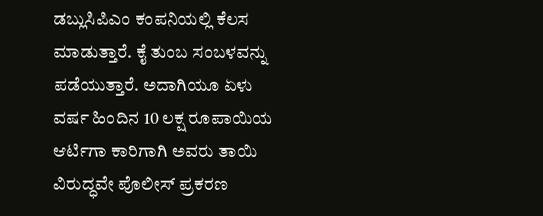ಡಬ್ಲುಸಿಪಿಎಂ ಕಂಪನಿಯಲ್ಲಿ ಕೆಲಸ ಮಾಡುತ್ತಾರೆ. ಕೈ ತುಂಬ ಸಂಬಳವನ್ನು ಪಡೆಯುತ್ತಾರೆ. ಅದಾಗಿಯೂ ಏಳು ವರ್ಷ ಹಿಂದಿನ 10 ಲಕ್ಷ ರೂಪಾಯಿಯ ಆರ್ಟಿಗಾ ಕಾರಿಗಾಗಿ ಅವರು ತಾಯಿ ವಿರುದ್ಧವೇ ಪೊಲೀಸ್ ಪ್ರಕರಣ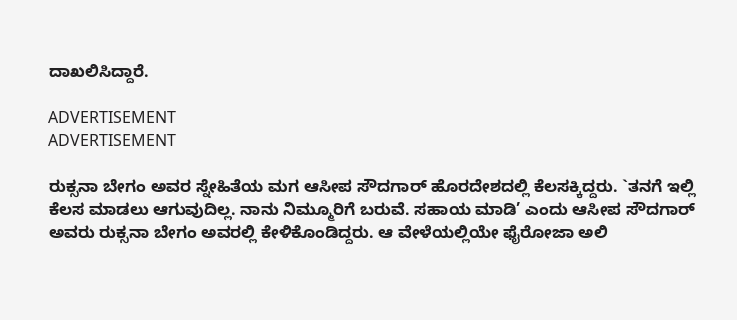ದಾಖಲಿಸಿದ್ದಾರೆ.

ADVERTISEMENT
ADVERTISEMENT

ರುಕ್ಸನಾ ಬೇಗಂ ಅವರ ಸ್ನೇಹಿತೆಯ ಮಗ ಆಸೀಪ ಸೌದಗಾರ್ ಹೊರದೇಶದಲ್ಲಿ ಕೆಲಸಕ್ಕಿದ್ದರು. `ತನಗೆ ಇಲ್ಲಿ ಕೆಲಸ ಮಾಡಲು ಆಗುವುದಿಲ್ಲ. ನಾನು ನಿಮ್ಮೂರಿಗೆ ಬರುವೆ. ಸಹಾಯ ಮಾಡಿ’ ಎಂದು ಆಸೀಪ ಸೌದಗಾರ್ ಅವರು ರುಕ್ಸನಾ ಬೇಗಂ ಅವರಲ್ಲಿ ಕೇಳಿಕೊಂಡಿದ್ದರು. ಆ ವೇಳೆಯಲ್ಲಿಯೇ ಫೈರೋಜಾ ಅಲಿ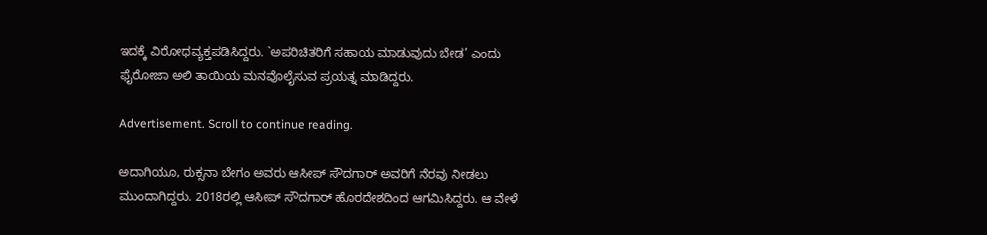ಇದಕ್ಕೆ ವಿರೋಧವ್ಯಕ್ತಪಡಿಸಿದ್ದರು. `ಅಪರಿಚಿತರಿಗೆ ಸಹಾಯ ಮಾಡುವುದು ಬೇಡ’ ಎಂದು ಫೈರೋಜಾ ಅಲಿ ತಾಯಿಯ ಮನವೊಲೈಸುವ ಪ್ರಯತ್ನ ಮಾಡಿದ್ದರು.

Advertisement. Scroll to continue reading.

ಅದಾಗಿಯೂ, ರುಕ್ಸನಾ ಬೇಗಂ ಅವರು ಆಸೀಪ್ ಸೌದಗಾರ್ ಅವರಿಗೆ ನೆರವು ನೀಡಲು ಮುಂದಾಗಿದ್ದರು. 2018ರಲ್ಲಿ ಆಸೀಪ್ ಸೌದಗಾರ್ ಹೊರದೇಶದಿಂದ ಆಗಮಿಸಿದ್ದರು. ಆ ವೇಳೆ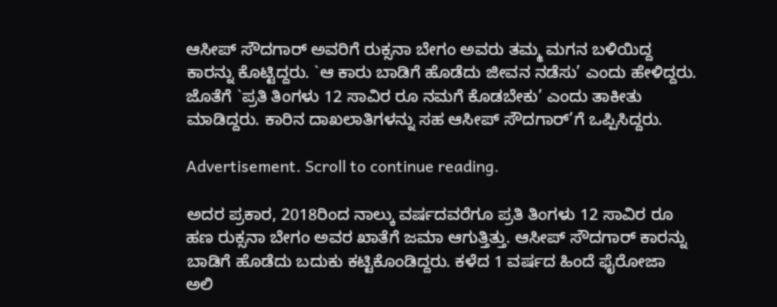ಆಸೀಪ್ ಸೌದಗಾರ್ ಅವರಿಗೆ ರುಕ್ಸನಾ ಬೇಗಂ ಅವರು ತಮ್ಮ ಮಗನ ಬಳಿಯಿದ್ದ ಕಾರನ್ನು ಕೊಟ್ಟಿದ್ದರು. `ಆ ಕಾರು ಬಾಡಿಗೆ ಹೊಡೆದು ಜೀವನ ನಡೆಸು’ ಎಂದು ಹೇಳಿದ್ದರು. ಜೊತೆಗೆ `ಪ್ರತಿ ತಿಂಗಳು 12 ಸಾವಿರ ರೂ ನಮಗೆ ಕೊಡಬೇಕು’ ಎಂದು ತಾಕೀತು ಮಾಡಿದ್ದರು. ಕಾರಿನ ದಾಖಲಾತಿಗಳನ್ನು ಸಹ ಆಸೀಪ್ ಸೌದಗಾರ್’ಗೆ ಒಪ್ಪಿಸಿದ್ದರು.

Advertisement. Scroll to continue reading.

ಅದರ ಪ್ರಕಾರ, 2018ರಿಂದ ನಾಲ್ಕು ವರ್ಷದವರೆಗೂ ಪ್ರತಿ ತಿಂಗಳು 12 ಸಾವಿರ ರೂ ಹಣ ರುಕ್ಸನಾ ಬೇಗಂ ಅವರ ಖಾತೆಗೆ ಜಮಾ ಆಗುತ್ತಿತ್ತು. ಆಸೀಪ್ ಸೌದಗಾರ್ ಕಾರನ್ನು ಬಾಡಿಗೆ ಹೊಡೆದು ಬದುಕು ಕಟ್ಟಿಕೊಂಡಿದ್ದರು. ಕಳೆದ 1 ವರ್ಷದ ಹಿಂದೆ ಫೈರೋಜಾ ಅಲಿ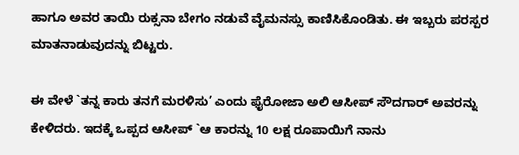ಹಾಗೂ ಅವರ ತಾಯಿ ರುಕ್ಸನಾ ಬೇಗಂ ನಡುವೆ ವೈಮನಸ್ಸು ಕಾಣಿಸಿಕೊಂಡಿತು. ಈ ಇಬ್ಬರು ಪರಸ್ಪರ ಮಾತನಾಡುವುದನ್ನು ಬಿಟ್ಟರು.

ಈ ವೇಳೆ `ತನ್ನ ಕಾರು ತನಗೆ ಮರಳಿಸು’ ಎಂದು ಫೈರೋಜಾ ಅಲಿ ಆಸೀಪ್ ಸೌದಗಾರ್ ಅವರನ್ನು ಕೇಳಿದರು. ಇದಕ್ಕೆ ಒಪ್ಪದ ಆಸೀಪ್ `ಆ ಕಾರನ್ನು 10 ಲಕ್ಷ ರೂಪಾಯಿಗೆ ನಾನು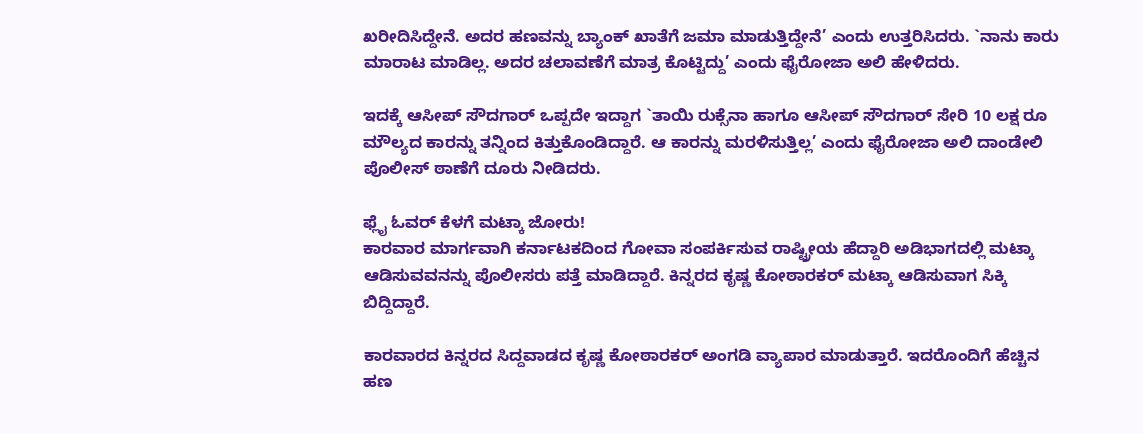ಖರೀದಿಸಿದ್ದೇನೆ. ಅದರ ಹಣವನ್ನು ಬ್ಯಾಂಕ್ ಖಾತೆಗೆ ಜಮಾ ಮಾಡುತ್ತಿದ್ದೇನೆ’ ಎಂದು ಉತ್ತರಿಸಿದರು. `ನಾನು ಕಾರು ಮಾರಾಟ ಮಾಡಿಲ್ಲ. ಅದರ ಚಲಾವಣೆಗೆ ಮಾತ್ರ ಕೊಟ್ಟಿದ್ದು’ ಎಂದು ಫೈರೋಜಾ ಅಲಿ ಹೇಳಿದರು.

ಇದಕ್ಕೆ ಆಸೀಪ್ ಸೌದಗಾರ್ ಒಪ್ಪದೇ ಇದ್ದಾಗ `ತಾಯಿ ರುಕ್ಸೆನಾ ಹಾಗೂ ಆಸೀಪ್ ಸೌದಗಾರ್ ಸೇರಿ 10 ಲಕ್ಷ ರೂ ಮೌಲ್ಯದ ಕಾರನ್ನು ತನ್ನಿಂದ ಕಿತ್ತುಕೊಂಡಿದ್ದಾರೆ. ಆ ಕಾರನ್ನು ಮರಳಿಸುತ್ತಿಲ್ಲ’ ಎಂದು ಫೈರೋಜಾ ಅಲಿ ದಾಂಡೇಲಿ ಪೊಲೀಸ್ ಠಾಣೆಗೆ ದೂರು ನೀಡಿದರು.

ಫ್ಲೈ ಓವರ್ ಕೆಳಗೆ ಮಟ್ಕಾ ಜೋರು!
ಕಾರವಾರ ಮಾರ್ಗವಾಗಿ ಕರ್ನಾಟಕದಿಂದ ಗೋವಾ ಸಂಪರ್ಕಿಸುವ ರಾಷ್ಟ್ರೀಯ ಹೆದ್ದಾರಿ ಅಡಿಭಾಗದಲ್ಲಿ ಮಟ್ಕಾ ಆಡಿಸುವವನನ್ನು ಪೊಲೀಸರು ಪತ್ತೆ ಮಾಡಿದ್ದಾರೆ. ಕಿನ್ನರದ ಕೃಷ್ಣ ಕೋಠಾರಕರ್ ಮಟ್ಕಾ ಆಡಿಸುವಾಗ ಸಿಕ್ಕಿ ಬಿದ್ದಿದ್ದಾರೆ.

ಕಾರವಾರದ ಕಿನ್ನರದ ಸಿದ್ದವಾಡದ ಕೃಷ್ಣ ಕೋಠಾರಕರ್ ಅಂಗಡಿ ವ್ಯಾಪಾರ ಮಾಡುತ್ತಾರೆ. ಇದರೊಂದಿಗೆ ಹೆಚ್ಚಿನ ಹಣ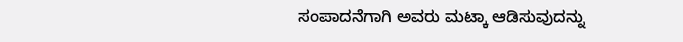ಸಂಪಾದನೆಗಾಗಿ ಅವರು ಮಟ್ಕಾ ಆಡಿಸುವುದನ್ನು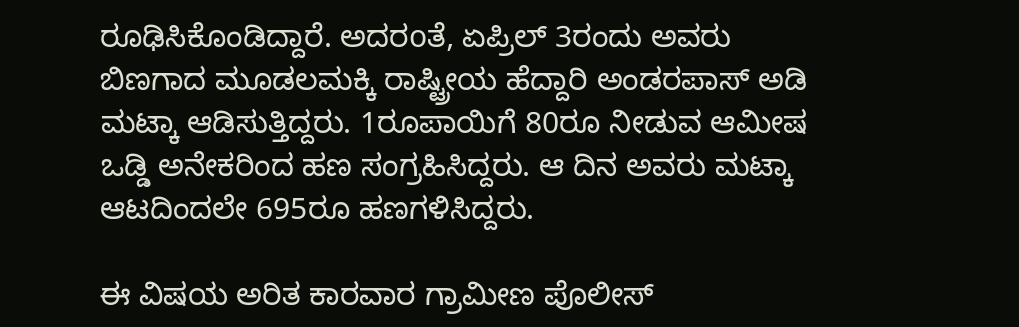ರೂಢಿಸಿಕೊಂಡಿದ್ದಾರೆ. ಅದರoತೆ, ಏಪ್ರಿಲ್ 3ರಂದು ಅವರು ಬಿಣಗಾದ ಮೂಡಲಮಕ್ಕಿ ರಾಷ್ಟ್ರೀಯ ಹೆದ್ದಾರಿ ಅಂಡರಪಾಸ್ ಅಡಿ ಮಟ್ಕಾ ಆಡಿಸುತ್ತಿದ್ದರು. 1ರೂಪಾಯಿಗೆ 80ರೂ ನೀಡುವ ಆಮೀಷ ಒಡ್ಡಿ ಅನೇಕರಿಂದ ಹಣ ಸಂಗ್ರಹಿಸಿದ್ದರು. ಆ ದಿನ ಅವರು ಮಟ್ಕಾ ಆಟದಿಂದಲೇ 695ರೂ ಹಣಗಳಿಸಿದ್ದರು.

ಈ ವಿಷಯ ಅರಿತ ಕಾರವಾರ ಗ್ರಾಮೀಣ ಪೊಲೀಸ್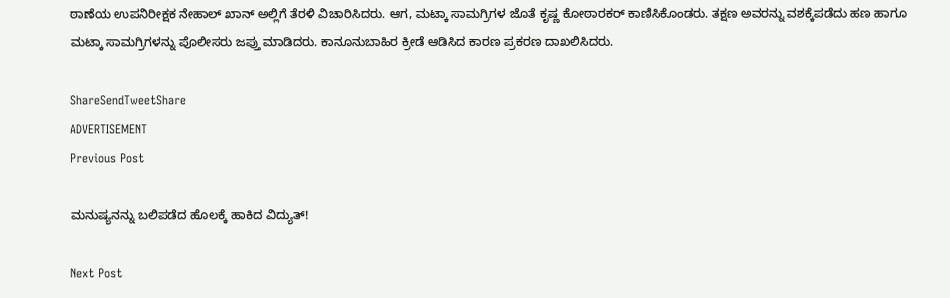ಠಾಣೆಯ ಉಪನಿರೀಕ್ಷಕ ನೇಹಾಲ್ ಖಾನ್ ಅಲ್ಲಿಗೆ ತೆರಳಿ ವಿಚಾರಿಸಿದರು. ಆಗ, ಮಟ್ಕಾ ಸಾಮಗ್ರಿಗಳ ಜೊತೆ ಕೃಷ್ಣ ಕೋಠಾರಕರ್ ಕಾಣಿಸಿಕೊಂಡರು. ತಕ್ಷಣ ಅವರನ್ನು ವಶಕ್ಕೆಪಡೆದು ಹಣ ಹಾಗೂ ಮಟ್ಕಾ ಸಾಮಗ್ರಿಗಳನ್ನು ಪೊಲೀಸರು ಜಪ್ತು ಮಾಡಿದರು. ಕಾನೂನುಬಾಹಿರ ಕ್ರೀಡೆ ಆಡಿಸಿದ ಕಾರಣ ಪ್ರಕರಣ ದಾಖಲಿಸಿದರು.

ShareSendTweetShare
ADVERTISEMENT
Previous Post

ಮನುಷ್ಯನನ್ನು ಬಲಿಪಡೆದ ಹೊಲಕ್ಕೆ ಹಾಕಿದ ವಿದ್ಯುತ್!

Next Post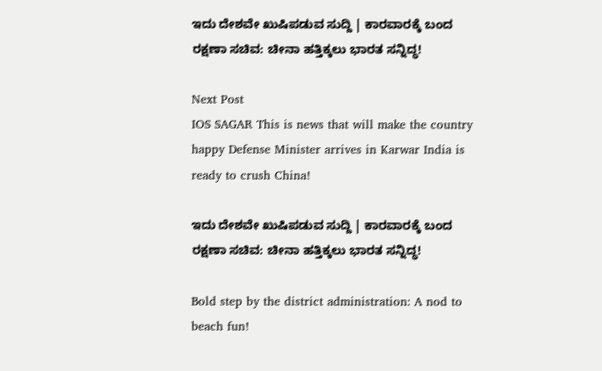ಇದು ದೇಶವೇ ಖುಷಿಪಡುವ ಸುದ್ದಿ | ಕಾರವಾರಕ್ಕೆ ಬಂದ ರಕ್ಷಣಾ ಸಚಿವ: ಚೀನಾ ಹತ್ತಿಕ್ಕಲು ಭಾರತ ಸನ್ನಿದ್ಧ!

Next Post
IOS SAGAR This is news that will make the country happy Defense Minister arrives in Karwar India is ready to crush China!

ಇದು ದೇಶವೇ ಖುಷಿಪಡುವ ಸುದ್ದಿ | ಕಾರವಾರಕ್ಕೆ ಬಂದ ರಕ್ಷಣಾ ಸಚಿವ: ಚೀನಾ ಹತ್ತಿಕ್ಕಲು ಭಾರತ ಸನ್ನಿದ್ಧ!

Bold step by the district administration: A nod to beach fun!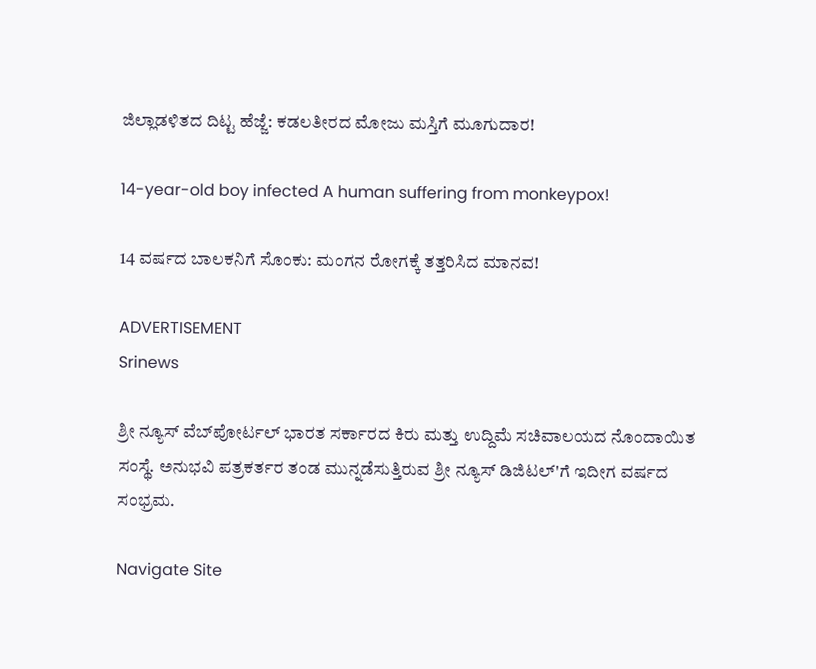ಜಿಲ್ಲಾಡಳಿತದ ದಿಟ್ಟ ಹೆಜ್ಜೆ: ಕಡಲತೀರದ ಮೋಜು ಮಸ್ತಿಗೆ ಮೂಗುದಾರ!

14-year-old boy infected A human suffering from monkeypox!

14 ವರ್ಷದ ಬಾಲಕನಿಗೆ ಸೊಂಕು: ಮಂಗನ ರೋಗಕ್ಕೆ ತತ್ತರಿಸಿದ ಮಾನವ!

ADVERTISEMENT
Srinews

ಶ್ರೀ ನ್ಯೂಸ್ ವೆಬ್‌ಪೋರ್ಟಲ್ ಭಾರತ ಸರ್ಕಾರದ ಕಿರು ಮತ್ತು ಉದ್ದಿಮೆ ಸಚಿವಾಲಯದ ನೊಂದಾಯಿತ ಸಂಸ್ಥೆ. ಅನುಭವಿ ಪತ್ರಕರ್ತರ ತಂಡ ಮುನ್ನಡೆಸುತ್ತಿರುವ ಶ್ರೀ ನ್ಯೂಸ್ ಡಿಜಿಟಲ್'ಗೆ ಇದೀಗ ವರ್ಷದ ಸಂಭ್ರಮ.

Navigate Site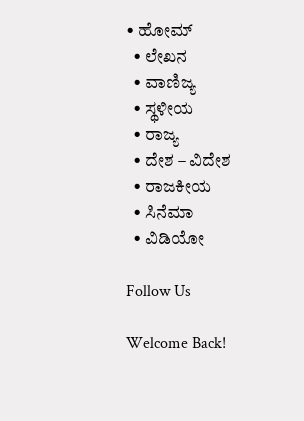• ಹೋಮ್
  • ಲೇಖನ
  • ವಾಣಿಜ್ಯ
  • ಸ್ಥಳೀಯ
  • ರಾಜ್ಯ
  • ದೇಶ – ವಿದೇಶ
  • ರಾಜಕೀಯ
  • ಸಿನೆಮಾ
  • ವಿಡಿಯೋ

Follow Us

Welcome Back!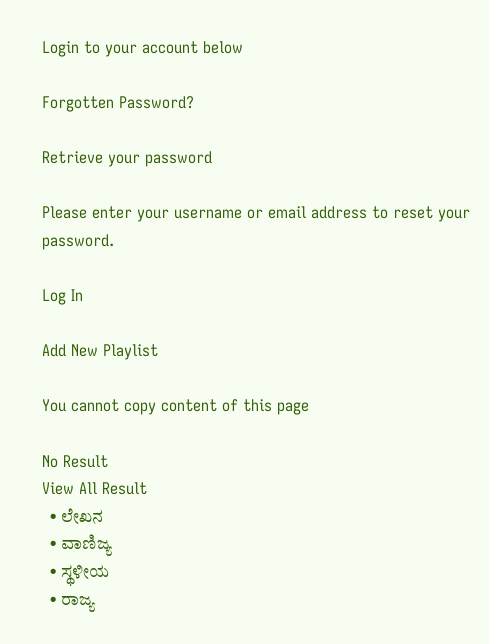Login to your account below

Forgotten Password?

Retrieve your password

Please enter your username or email address to reset your password.

Log In

Add New Playlist

You cannot copy content of this page

No Result
View All Result
  • ಲೇಖನ
  • ವಾಣಿಜ್ಯ
  • ಸ್ಥಳೀಯ
  • ರಾಜ್ಯ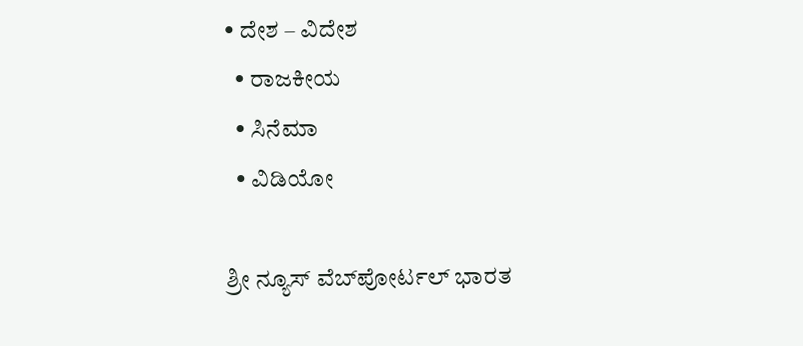• ದೇಶ – ವಿದೇಶ
  • ರಾಜಕೀಯ
  • ಸಿನೆಮಾ
  • ವಿಡಿಯೋ

ಶ್ರೀ ನ್ಯೂಸ್ ವೆಬ್‌ಪೋರ್ಟಲ್ ಭಾರತ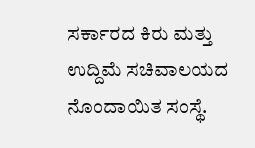ಸರ್ಕಾರದ ಕಿರು ಮತ್ತು ಉದ್ದಿಮೆ ಸಚಿವಾಲಯದ ನೊಂದಾಯಿತ ಸಂಸ್ಥೆ.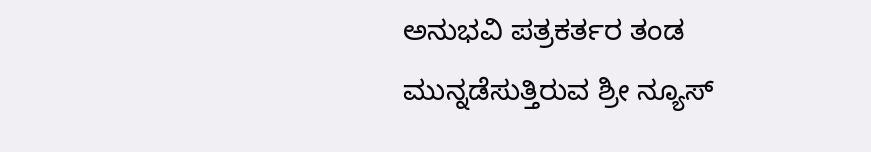ಅನುಭವಿ ಪತ್ರಕರ್ತರ ತಂಡ ಮುನ್ನಡೆಸುತ್ತಿರುವ ಶ್ರೀ ನ್ಯೂಸ್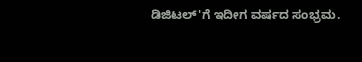ಡಿಜಿಟಲ್'ಗೆ ಇದೀಗ ವರ್ಷದ ಸಂಭ್ರಮ.